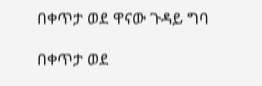በቀጥታ ወደ ዋናው ጉዳይ ግባ

በቀጥታ ወደ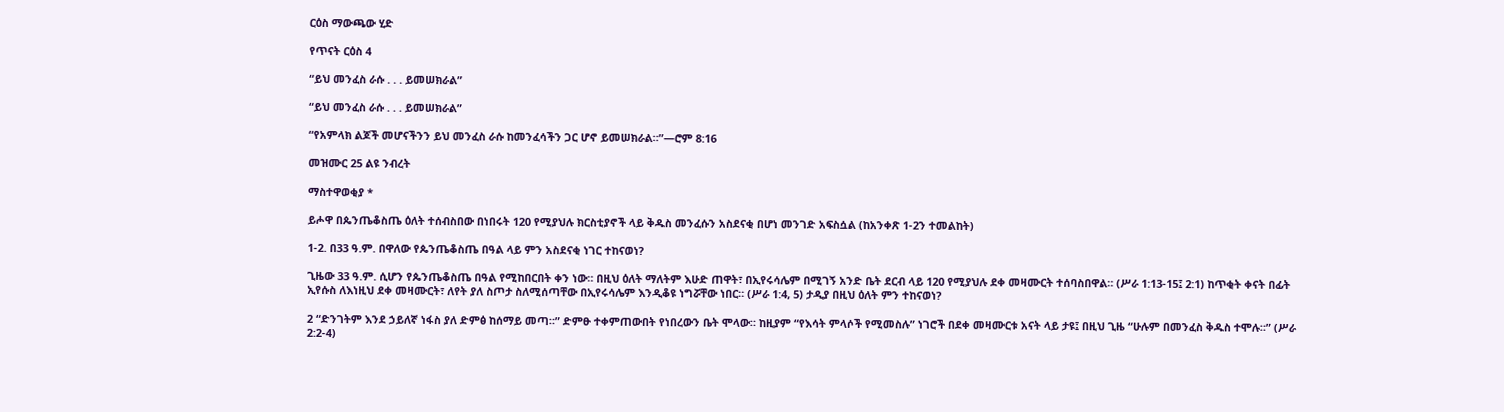ርዕስ ማውጫው ሂድ

የጥናት ርዕስ 4

“ይህ መንፈስ ራሱ . . . ይመሠክራል”

“ይህ መንፈስ ራሱ . . . ይመሠክራል”

“የአምላክ ልጆች መሆናችንን ይህ መንፈስ ራሱ ከመንፈሳችን ጋር ሆኖ ይመሠክራል።”—ሮም 8:16

መዝሙር 25 ልዩ ንብረት

ማስተዋወቂያ *

ይሖዋ በጴንጤቆስጤ ዕለት ተሰብስበው በነበሩት 120 የሚያህሉ ክርስቲያኖች ላይ ቅዱስ መንፈሱን አስደናቂ በሆነ መንገድ አፍስሷል (ከአንቀጽ 1-2ን ተመልከት)

1-2. በ33 ዓ.ም. በዋለው የጴንጤቆስጤ በዓል ላይ ምን አስደናቂ ነገር ተከናወነ?

ጊዜው 33 ዓ.ም. ሲሆን የጴንጤቆስጤ በዓል የሚከበርበት ቀን ነው። በዚህ ዕለት ማለትም እሁድ ጠዋት፣ በኢየሩሳሌም በሚገኝ አንድ ቤት ደርብ ላይ 120 የሚያህሉ ደቀ መዛሙርት ተሰባስበዋል። (ሥራ 1:13-15፤ 2:1) ከጥቂት ቀናት በፊት ኢየሱስ ለእነዚህ ደቀ መዛሙርት፣ ለየት ያለ ስጦታ ስለሚሰጣቸው በኢየሩሳሌም እንዲቆዩ ነግሯቸው ነበር። (ሥራ 1:4, 5) ታዲያ በዚህ ዕለት ምን ተከናወነ?

2 “ድንገትም እንደ ኃይለኛ ነፋስ ያለ ድምፅ ከሰማይ መጣ።” ድምፁ ተቀምጠውበት የነበረውን ቤት ሞላው። ከዚያም “የእሳት ምላሶች የሚመስሉ” ነገሮች በደቀ መዛሙርቱ አናት ላይ ታዩ፤ በዚህ ጊዜ “ሁሉም በመንፈስ ቅዱስ ተሞሉ።” (ሥራ 2:2-4)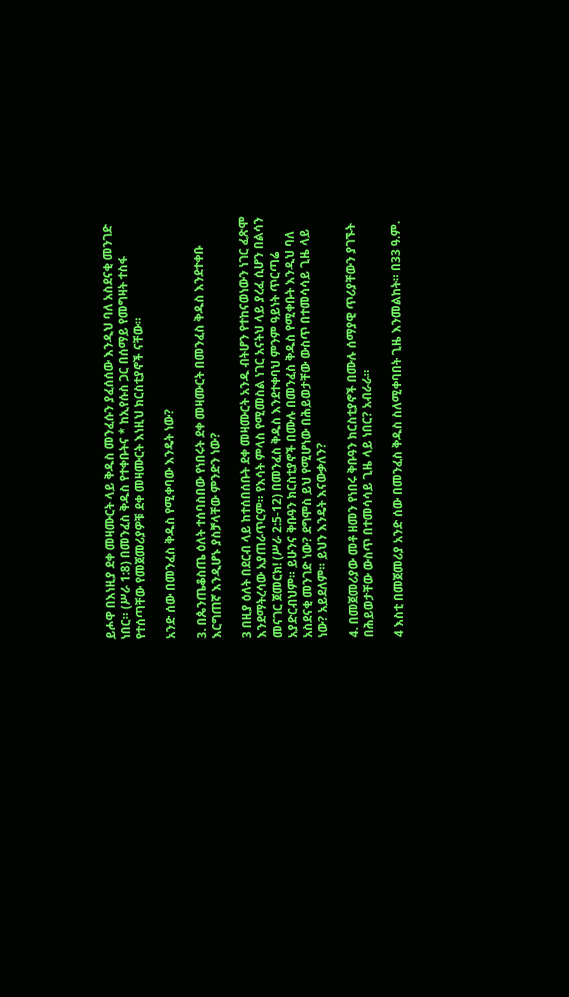ይሖዋ በእነዚያ ደቀ መዛሙርት ላይ ቅዱስ መንፈሱን ያፈሰሰው እንዲህ ባለ አስደናቂ መንገድ ነበር። (ሥራ 1:8) በመንፈስ ቅዱስ የተቀቡትና * ከኢየሱስ ጋር በሰማይ የመግዛት ተስፋ የተሰጣቸው የመጀመሪያዎቹ ደቀ መዛሙርት እነዚህ ክርስቲያኖች ናቸው።

አንድ ሰው በመንፈስ ቅዱስ የሚቀባው እንዴት ነው?

3. በጴንጤቆስጤ ዕለት ተሰባስበው የነበሩት ደቀ መዛሙርት በመንፈስ ቅዱስ እንደተቀቡ እርግጠኛ እንዲሆኑ ያስቻላቸው ምንድን ነው?

3 በዚያ ዕለት በደርብ ላይ ከተሰበሰቡት ደቀ መዛሙርት አንዱ ብትሆን የተከናወነውን ነገር ፈጽሞ እንደማትረሳው አያጠራጥርም። የእሳት ምላስ የሚመስል ነገር አናትህ ላይ ያረፈ ሲሆን በልሳን መናገር ጀመርክ! (ሥራ 2:5-12) በመንፈስ ቅዱስ እንደተቀባህ ምንም ዓይነት ጥርጣሬ አያድርብህም። ይሁንና ቅቡዓን ክርስቲያኖች በሙሉ በመንፈስ ቅዱስ የሚቀቡት እንዲህ ባለ አስደናቂ መንገድ ነው? ደግሞስ ይህ የሚሆነው በሕይወታቸው ውስጥ በተመሳሳይ ጊዜ ላይ ነው? አይደለም። ይህን እንዴት እናውቃለን?

4. በመጀመሪያው መቶ ዘመን የነበሩ ቅቡዓን ክርስቲያኖች በሙሉ ሰማያዊ ጥሪያቸውን ያገኙት በሕይወታቸው ውስጥ በተመሳሳይ ጊዜ ላይ ነበር? አብራራ።

4 እስቲ በመጀመሪያ አንድ ሰው በመንፈስ ቅዱስ ስለሚቀባበት ጊዜ እንመልከት። በ33 ዓ.ም.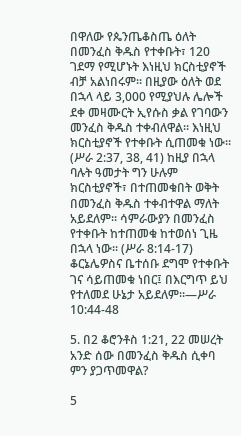በዋለው የጴንጤቆስጤ ዕለት በመንፈስ ቅዱስ የተቀቡት፣ 120 ገደማ የሚሆኑት እነዚህ ክርስቲያኖች ብቻ አልነበሩም። በዚያው ዕለት ወደ በኋላ ላይ 3,000 የሚያህሉ ሌሎች ደቀ መዛሙርት ኢየሱስ ቃል የገባውን መንፈስ ቅዱስ ተቀብለዋል። እነዚህ ክርስቲያኖች የተቀቡት ሲጠመቁ ነው። (ሥራ 2:37, 38, 41) ከዚያ በኋላ ባሉት ዓመታት ግን ሁሉም ክርስቲያኖች፣ በተጠመቁበት ወቅት በመንፈስ ቅዱስ ተቀብተዋል ማለት አይደለም። ሳምራውያን በመንፈስ የተቀቡት ከተጠመቁ ከተወሰነ ጊዜ በኋላ ነው። (ሥራ 8:14-17) ቆርኔሌዎስና ቤተሰቡ ደግሞ የተቀቡት ገና ሳይጠመቁ ነበር፤ በእርግጥ ይህ የተለመደ ሁኔታ አይደለም።—ሥራ 10:44-48

5. በ2 ቆሮንቶስ 1:21, 22 መሠረት አንድ ሰው በመንፈስ ቅዱስ ሲቀባ ምን ያጋጥመዋል?

5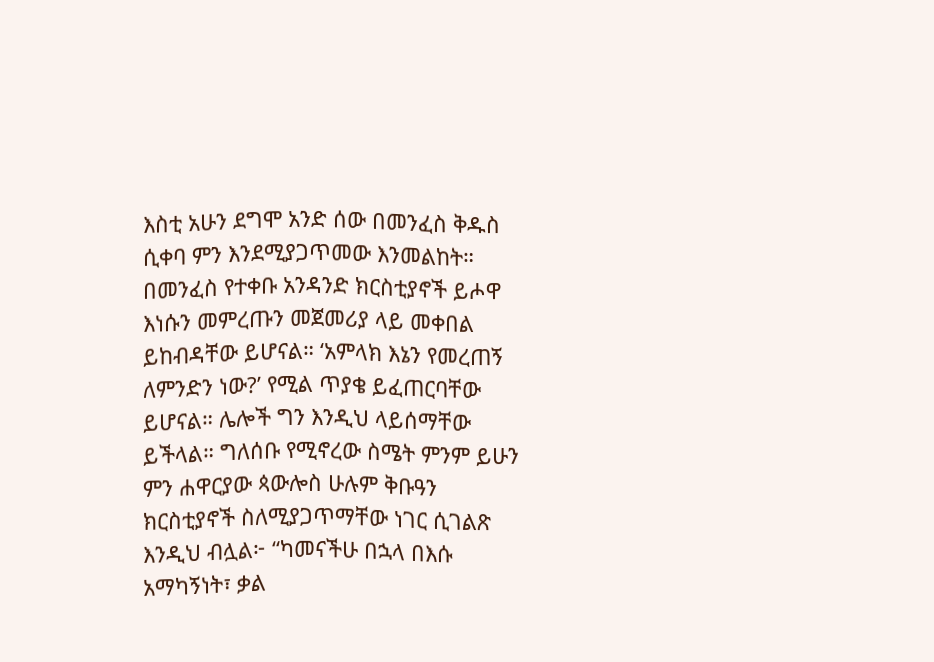እስቲ አሁን ደግሞ አንድ ሰው በመንፈስ ቅዱስ ሲቀባ ምን እንደሚያጋጥመው እንመልከት። በመንፈስ የተቀቡ አንዳንድ ክርስቲያኖች ይሖዋ እነሱን መምረጡን መጀመሪያ ላይ መቀበል ይከብዳቸው ይሆናል። ‘አምላክ እኔን የመረጠኝ ለምንድን ነው?’ የሚል ጥያቄ ይፈጠርባቸው ይሆናል። ሌሎች ግን እንዲህ ላይሰማቸው ይችላል። ግለሰቡ የሚኖረው ስሜት ምንም ይሁን ምን ሐዋርያው ጳውሎስ ሁሉም ቅቡዓን ክርስቲያኖች ስለሚያጋጥማቸው ነገር ሲገልጽ እንዲህ ብሏል፦ “ካመናችሁ በኋላ በእሱ አማካኝነት፣ ቃል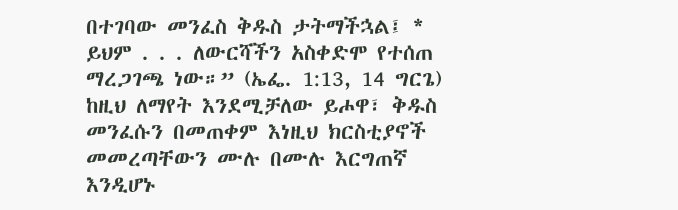በተገባው መንፈስ ቅዱስ ታትማችኋል፤ * ይህም . . . ለውርሻችን አስቀድሞ የተሰጠ ማረጋገጫ ነው።” (ኤፌ. 1:13, 14 ግርጌ) ከዚህ ለማየት እንደሚቻለው ይሖዋ፣ ቅዱስ መንፈሱን በመጠቀም እነዚህ ክርስቲያኖች መመረጣቸውን ሙሉ በሙሉ እርግጠኛ እንዲሆኑ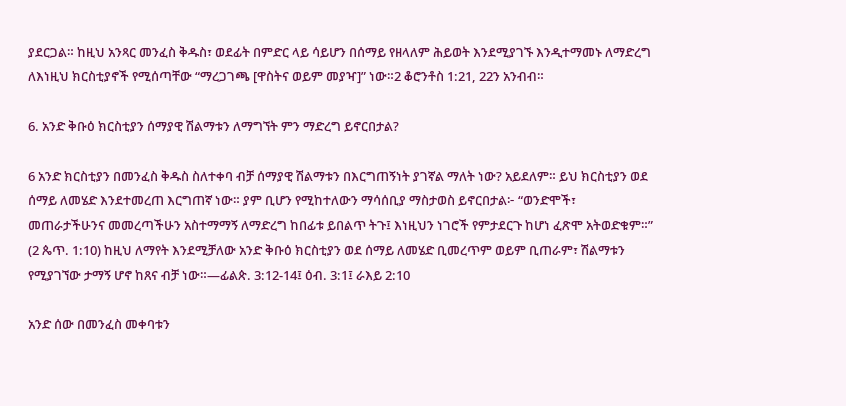ያደርጋል። ከዚህ አንጻር መንፈስ ቅዱስ፣ ወደፊት በምድር ላይ ሳይሆን በሰማይ የዘላለም ሕይወት እንደሚያገኙ እንዲተማመኑ ለማድረግ ለእነዚህ ክርስቲያኖች የሚሰጣቸው “ማረጋገጫ [ዋስትና ወይም መያዣ]” ነው።2 ቆሮንቶስ 1:21, 22ን አንብብ።

6. አንድ ቅቡዕ ክርስቲያን ሰማያዊ ሽልማቱን ለማግኘት ምን ማድረግ ይኖርበታል?

6 አንድ ክርስቲያን በመንፈስ ቅዱስ ስለተቀባ ብቻ ሰማያዊ ሽልማቱን በእርግጠኝነት ያገኛል ማለት ነው? አይደለም። ይህ ክርስቲያን ወደ ሰማይ ለመሄድ እንደተመረጠ እርግጠኛ ነው። ያም ቢሆን የሚከተለውን ማሳሰቢያ ማስታወስ ይኖርበታል፦ “ወንድሞች፣ መጠራታችሁንና መመረጣችሁን አስተማማኝ ለማድረግ ከበፊቱ ይበልጥ ትጉ፤ እነዚህን ነገሮች የምታደርጉ ከሆነ ፈጽሞ አትወድቁም።” (2 ጴጥ. 1:10) ከዚህ ለማየት እንደሚቻለው አንድ ቅቡዕ ክርስቲያን ወደ ሰማይ ለመሄድ ቢመረጥም ወይም ቢጠራም፣ ሽልማቱን የሚያገኘው ታማኝ ሆኖ ከጸና ብቻ ነው።—ፊልጵ. 3:12-14፤ ዕብ. 3:1፤ ራእይ 2:10

አንድ ሰው በመንፈስ መቀባቱን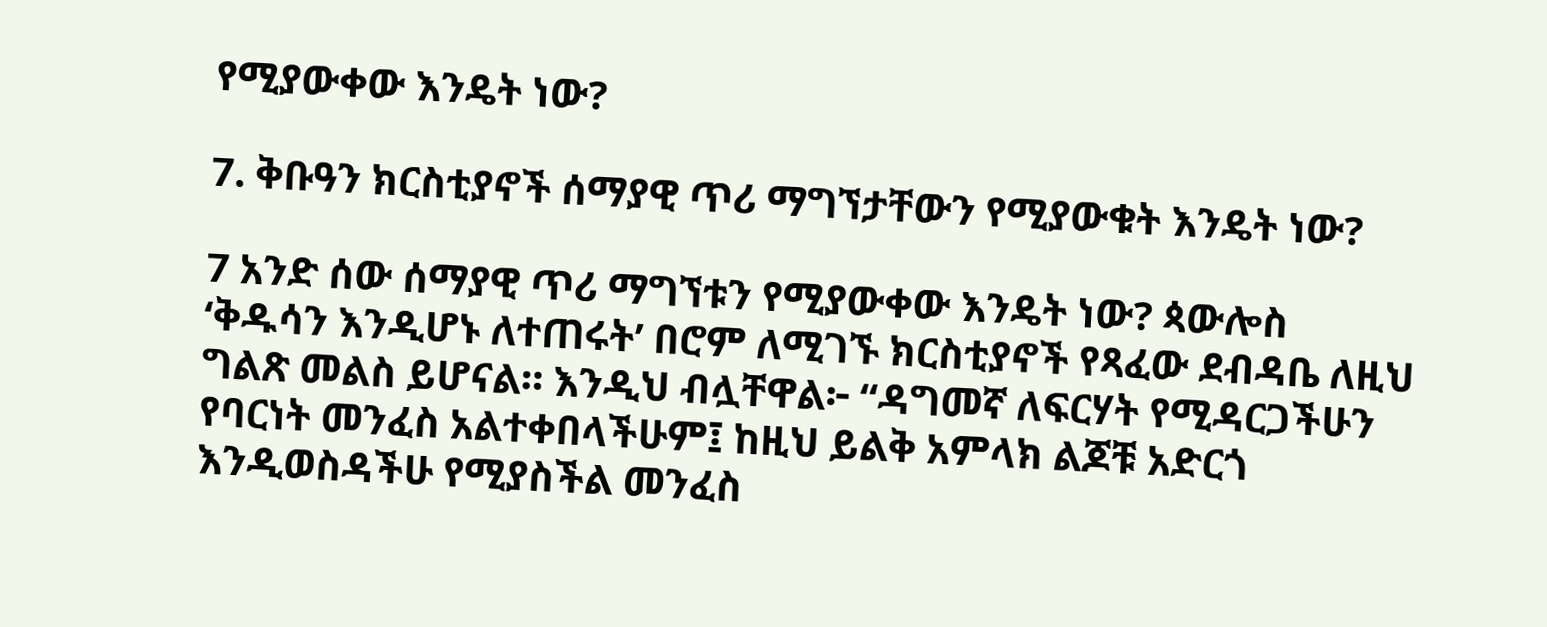የሚያውቀው እንዴት ነው?

7. ቅቡዓን ክርስቲያኖች ሰማያዊ ጥሪ ማግኘታቸውን የሚያውቁት እንዴት ነው?

7 አንድ ሰው ሰማያዊ ጥሪ ማግኘቱን የሚያውቀው እንዴት ነው? ጳውሎስ ‘ቅዱሳን እንዲሆኑ ለተጠሩት’ በሮም ለሚገኙ ክርስቲያኖች የጻፈው ደብዳቤ ለዚህ ግልጽ መልስ ይሆናል። እንዲህ ብሏቸዋል፦ “ዳግመኛ ለፍርሃት የሚዳርጋችሁን የባርነት መንፈስ አልተቀበላችሁም፤ ከዚህ ይልቅ አምላክ ልጆቹ አድርጎ እንዲወስዳችሁ የሚያስችል መንፈስ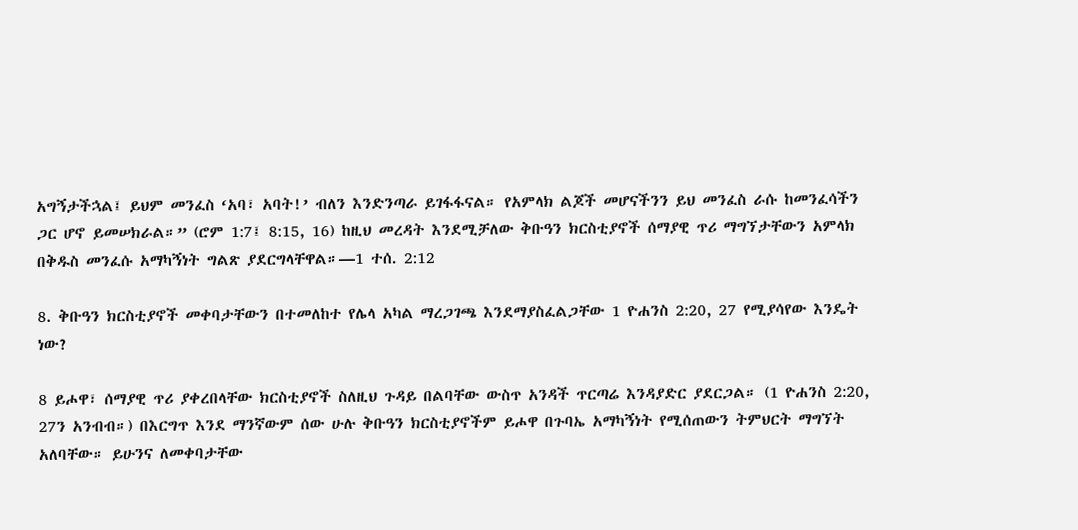አግኝታችኋል፤ ይህም መንፈስ ‘አባ፣ አባት!’ ብለን እንድንጣራ ይገፋፋናል። የአምላክ ልጆች መሆናችንን ይህ መንፈስ ራሱ ከመንፈሳችን ጋር ሆኖ ይመሠክራል።” (ሮም 1:7፤ 8:15, 16) ከዚህ መረዳት እንደሚቻለው ቅቡዓን ክርስቲያኖች ሰማያዊ ጥሪ ማግኘታቸውን አምላክ በቅዱስ መንፈሱ አማካኝነት ግልጽ ያደርግላቸዋል።—1 ተሰ. 2:12

8. ቅቡዓን ክርስቲያኖች መቀባታቸውን በተመለከተ የሌላ አካል ማረጋገጫ እንደማያስፈልጋቸው 1 ዮሐንስ 2:20, 27 የሚያሳየው እንዴት ነው?

8 ይሖዋ፣ ሰማያዊ ጥሪ ያቀረበላቸው ክርስቲያኖች ስለዚህ ጉዳይ በልባቸው ውስጥ አንዳች ጥርጣሬ እንዳያድር ያደርጋል። (1 ዮሐንስ 2:20, 27ን አንብብ።) በእርግጥ እንደ ማንኛውም ሰው ሁሉ ቅቡዓን ክርስቲያኖችም ይሖዋ በጉባኤ አማካኝነት የሚሰጠውን ትምህርት ማግኘት አለባቸው። ይሁንና ለመቀባታቸው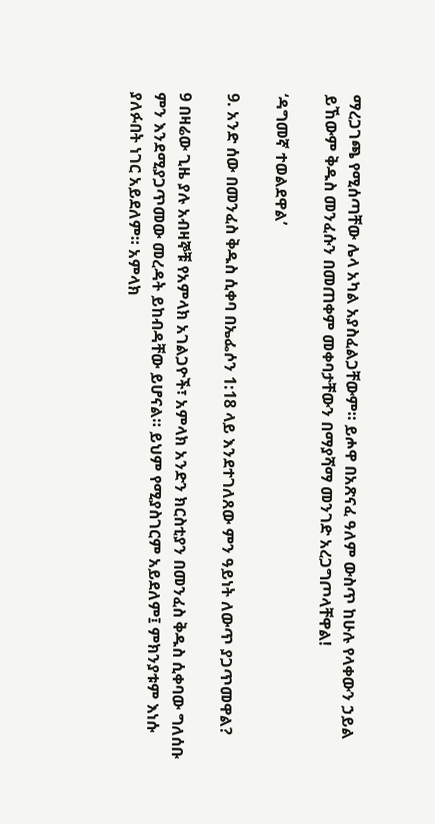ማረጋገጫ የሚሰጣቸው ሌላ አካል አያስፈልጋቸውም። ይሖዋ በአጽናፈ ዓለም ውስጥ ከሁሉ የላቀውን ኃይል ይኸውም ቅዱስ መንፈሱን በመጠቀም መቀባታቸውን በማያሻማ መንገድ አረጋግጦላቸዋል!

‘ዳግመኛ ተወልደዋል’

9. አንድ ሰው በመንፈስ ቅዱስ ሲቀባ በኤፌሶን 1:18 ላይ እንደተገለጸው ምን ዓይነት ለውጥ ያጋጥመዋል?

9 በዛሬው ጊዜ ያሉ አብዛኞቹ የአምላክ አገልጋዮች፣ አምላክ አንድን ክርስቲያን በመንፈስ ቅዱስ ሲቀባው ግለሰቡ ምን እንደሚያጋጥመው መረዳት ይከብዳቸው ይሆናል። ይህም የሚያስገርም አይደለም፤ ምክንያቱም እነሱ ያለፉበት ነገር አይደለም። አምላክ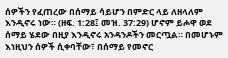ሰዎችን የፈጠረው በሰማይ ሳይሆን በምድር ላይ ለዘላለም እንዲኖሩ ነው። (ዘፍ. 1:28፤ መዝ. 37:29) ሆኖም ይሖዋ ወደ ሰማይ ሄደው በዚያ እንዲኖሩ አንዳንዶችን መርጧል። በመሆኑም እነዚህን ሰዎች ሲቀባቸው፣ በሰማይ የመኖር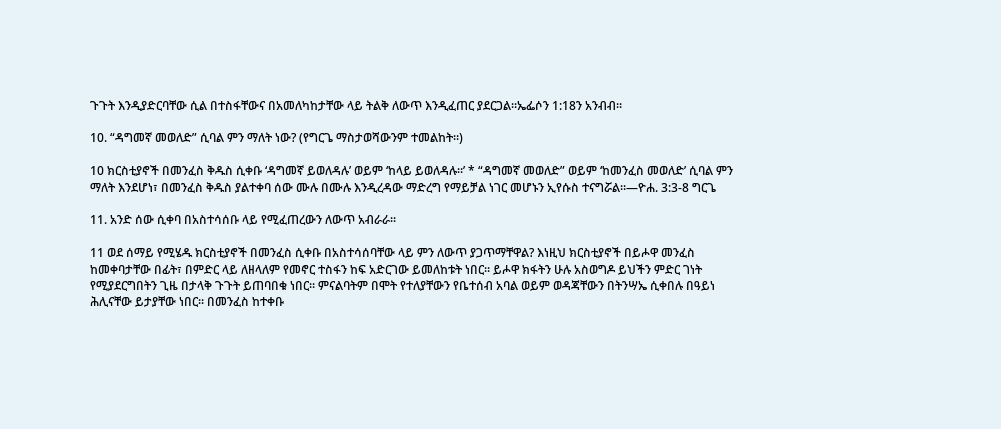ጉጉት እንዲያድርባቸው ሲል በተስፋቸውና በአመለካከታቸው ላይ ትልቅ ለውጥ እንዲፈጠር ያደርጋል።ኤፌሶን 1:18ን አንብብ።

10. “ዳግመኛ መወለድ” ሲባል ምን ማለት ነው? (የግርጌ ማስታወሻውንም ተመልከት።)

10 ክርስቲያኖች በመንፈስ ቅዱስ ሲቀቡ ‘ዳግመኛ ይወለዳሉ’ ወይም ‘ከላይ ይወለዳሉ።’ * “ዳግመኛ መወለድ” ወይም ‘ከመንፈስ መወለድ’ ሲባል ምን ማለት እንደሆነ፣ በመንፈስ ቅዱስ ያልተቀባ ሰው ሙሉ በሙሉ እንዲረዳው ማድረግ የማይቻል ነገር መሆኑን ኢየሱስ ተናግሯል።—ዮሐ. 3:3-8 ግርጌ

11. አንድ ሰው ሲቀባ በአስተሳሰቡ ላይ የሚፈጠረውን ለውጥ አብራራ።

11 ወደ ሰማይ የሚሄዱ ክርስቲያኖች በመንፈስ ሲቀቡ በአስተሳሰባቸው ላይ ምን ለውጥ ያጋጥማቸዋል? እነዚህ ክርስቲያኖች በይሖዋ መንፈስ ከመቀባታቸው በፊት፣ በምድር ላይ ለዘላለም የመኖር ተስፋን ከፍ አድርገው ይመለከቱት ነበር። ይሖዋ ክፋትን ሁሉ አስወግዶ ይህችን ምድር ገነት የሚያደርግበትን ጊዜ በታላቅ ጉጉት ይጠባበቁ ነበር። ምናልባትም በሞት የተለያቸውን የቤተሰብ አባል ወይም ወዳጃቸውን በትንሣኤ ሲቀበሉ በዓይነ ሕሊናቸው ይታያቸው ነበር። በመንፈስ ከተቀቡ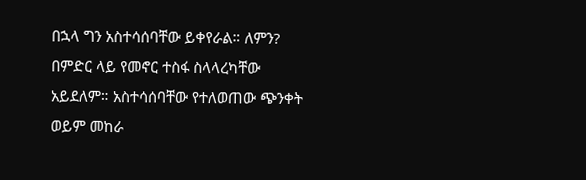በኋላ ግን አስተሳሰባቸው ይቀየራል። ለምን? በምድር ላይ የመኖር ተስፋ ስላላረካቸው አይደለም። አስተሳሰባቸው የተለወጠው ጭንቀት ወይም መከራ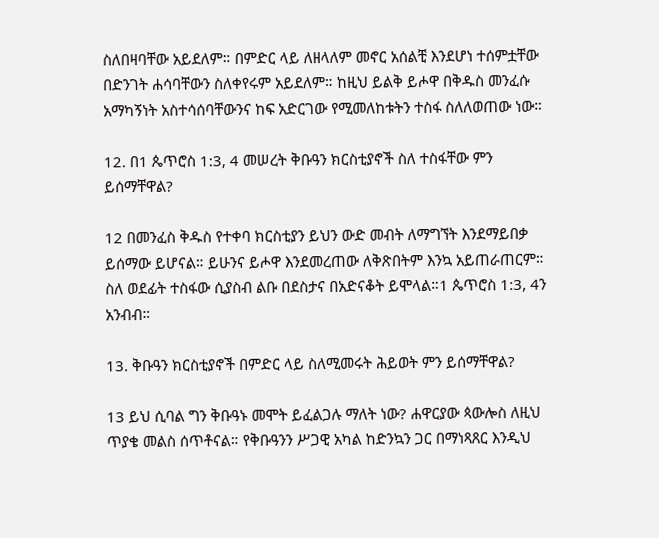ስለበዛባቸው አይደለም። በምድር ላይ ለዘላለም መኖር አሰልቺ እንደሆነ ተሰምቷቸው በድንገት ሐሳባቸውን ስለቀየሩም አይደለም። ከዚህ ይልቅ ይሖዋ በቅዱስ መንፈሱ አማካኝነት አስተሳሰባቸውንና ከፍ አድርገው የሚመለከቱትን ተስፋ ስለለወጠው ነው።

12. በ1 ጴጥሮስ 1:3, 4 መሠረት ቅቡዓን ክርስቲያኖች ስለ ተስፋቸው ምን ይሰማቸዋል?

12 በመንፈስ ቅዱስ የተቀባ ክርስቲያን ይህን ውድ መብት ለማግኘት እንደማይበቃ ይሰማው ይሆናል። ይሁንና ይሖዋ እንደመረጠው ለቅጽበትም እንኳ አይጠራጠርም። ስለ ወደፊት ተስፋው ሲያስብ ልቡ በደስታና በአድናቆት ይሞላል።1 ጴጥሮስ 1:3, 4ን አንብብ።

13. ቅቡዓን ክርስቲያኖች በምድር ላይ ስለሚመሩት ሕይወት ምን ይሰማቸዋል?

13 ይህ ሲባል ግን ቅቡዓኑ መሞት ይፈልጋሉ ማለት ነው? ሐዋርያው ጳውሎስ ለዚህ ጥያቄ መልስ ሰጥቶናል። የቅቡዓንን ሥጋዊ አካል ከድንኳን ጋር በማነጻጸር እንዲህ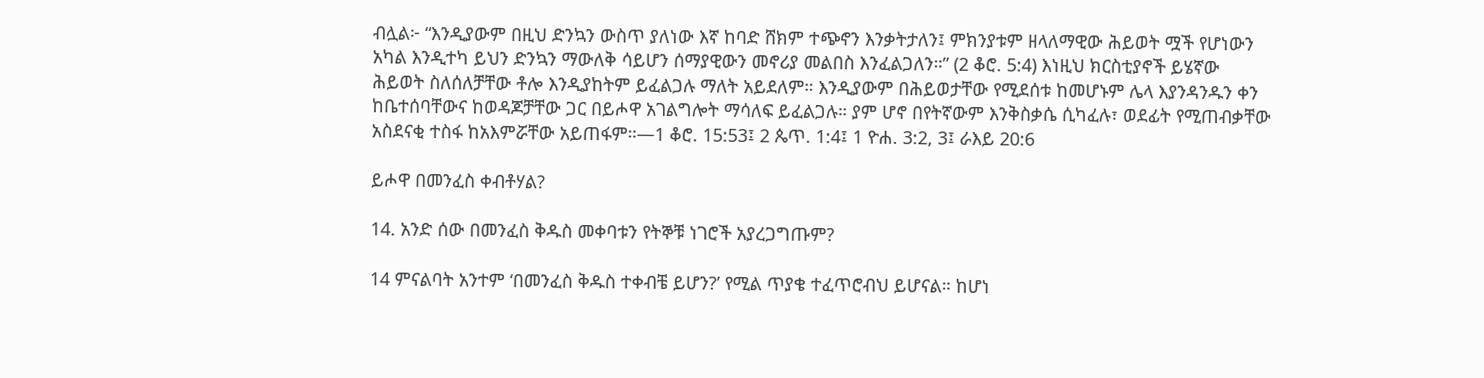ብሏል፦ “እንዲያውም በዚህ ድንኳን ውስጥ ያለነው እኛ ከባድ ሸክም ተጭኖን እንቃትታለን፤ ምክንያቱም ዘላለማዊው ሕይወት ሟች የሆነውን አካል እንዲተካ ይህን ድንኳን ማውለቅ ሳይሆን ሰማያዊውን መኖሪያ መልበስ እንፈልጋለን።” (2 ቆሮ. 5:4) እነዚህ ክርስቲያኖች ይሄኛው ሕይወት ስለሰለቻቸው ቶሎ እንዲያከትም ይፈልጋሉ ማለት አይደለም። እንዲያውም በሕይወታቸው የሚደሰቱ ከመሆኑም ሌላ እያንዳንዱን ቀን ከቤተሰባቸውና ከወዳጆቻቸው ጋር በይሖዋ አገልግሎት ማሳለፍ ይፈልጋሉ። ያም ሆኖ በየትኛውም እንቅስቃሴ ሲካፈሉ፣ ወደፊት የሚጠብቃቸው አስደናቂ ተስፋ ከአእምሯቸው አይጠፋም።—1 ቆሮ. 15:53፤ 2 ጴጥ. 1:4፤ 1 ዮሐ. 3:2, 3፤ ራእይ 20:6

ይሖዋ በመንፈስ ቀብቶሃል?

14. አንድ ሰው በመንፈስ ቅዱስ መቀባቱን የትኞቹ ነገሮች አያረጋግጡም?

14 ምናልባት አንተም ‘በመንፈስ ቅዱስ ተቀብቼ ይሆን?’ የሚል ጥያቄ ተፈጥሮብህ ይሆናል። ከሆነ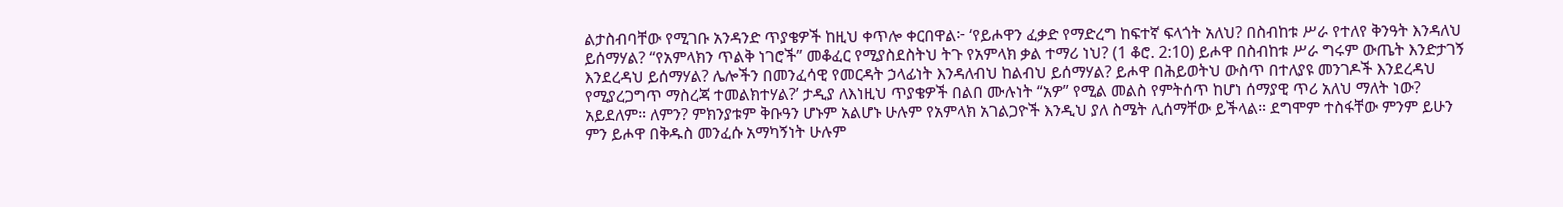ልታስብባቸው የሚገቡ አንዳንድ ጥያቄዎች ከዚህ ቀጥሎ ቀርበዋል፦ ‘የይሖዋን ፈቃድ የማድረግ ከፍተኛ ፍላጎት አለህ? በስብከቱ ሥራ የተለየ ቅንዓት እንዳለህ ይሰማሃል? “የአምላክን ጥልቅ ነገሮች” መቆፈር የሚያስደስትህ ትጉ የአምላክ ቃል ተማሪ ነህ? (1 ቆሮ. 2:10) ይሖዋ በስብከቱ ሥራ ግሩም ውጤት እንድታገኝ እንደረዳህ ይሰማሃል? ሌሎችን በመንፈሳዊ የመርዳት ኃላፊነት እንዳለብህ ከልብህ ይሰማሃል? ይሖዋ በሕይወትህ ውስጥ በተለያዩ መንገዶች እንደረዳህ የሚያረጋግጥ ማስረጃ ተመልክተሃል?’ ታዲያ ለእነዚህ ጥያቄዎች በልበ ሙሉነት “አዎ” የሚል መልስ የምትሰጥ ከሆነ ሰማያዊ ጥሪ አለህ ማለት ነው? አይደለም። ለምን? ምክንያቱም ቅቡዓን ሆኑም አልሆኑ ሁሉም የአምላክ አገልጋዮች እንዲህ ያለ ስሜት ሊሰማቸው ይችላል። ደግሞም ተስፋቸው ምንም ይሁን ምን ይሖዋ በቅዱስ መንፈሱ አማካኝነት ሁሉም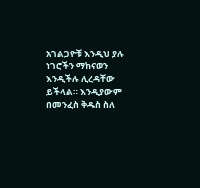አገልጋዮቹ እንዲህ ያሉ ነገሮችን ማከናወን እንዲችሉ ሊረዳቸው ይችላል። እንዲያውም በመንፈስ ቅዱስ ስለ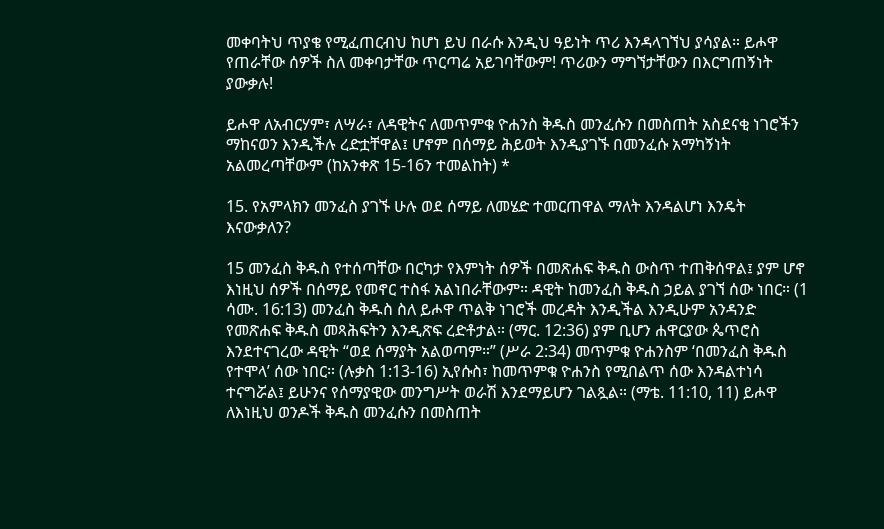መቀባትህ ጥያቄ የሚፈጠርብህ ከሆነ ይህ በራሱ እንዲህ ዓይነት ጥሪ እንዳላገኘህ ያሳያል። ይሖዋ የጠራቸው ሰዎች ስለ መቀባታቸው ጥርጣሬ አይገባቸውም! ጥሪውን ማግኘታቸውን በእርግጠኝነት ያውቃሉ!

ይሖዋ ለአብርሃም፣ ለሣራ፣ ለዳዊትና ለመጥምቁ ዮሐንስ ቅዱስ መንፈሱን በመስጠት አስደናቂ ነገሮችን ማከናወን እንዲችሉ ረድቷቸዋል፤ ሆኖም በሰማይ ሕይወት እንዲያገኙ በመንፈሱ አማካኝነት አልመረጣቸውም (ከአንቀጽ 15-16ን ተመልከት) *

15. የአምላክን መንፈስ ያገኙ ሁሉ ወደ ሰማይ ለመሄድ ተመርጠዋል ማለት እንዳልሆነ እንዴት እናውቃለን?

15 መንፈስ ቅዱስ የተሰጣቸው በርካታ የእምነት ሰዎች በመጽሐፍ ቅዱስ ውስጥ ተጠቅሰዋል፤ ያም ሆኖ እነዚህ ሰዎች በሰማይ የመኖር ተስፋ አልነበራቸውም። ዳዊት ከመንፈስ ቅዱስ ኃይል ያገኘ ሰው ነበር። (1 ሳሙ. 16:13) መንፈስ ቅዱስ ስለ ይሖዋ ጥልቅ ነገሮች መረዳት እንዲችል እንዲሁም አንዳንድ የመጽሐፍ ቅዱስ መጻሕፍትን እንዲጽፍ ረድቶታል። (ማር. 12:36) ያም ቢሆን ሐዋርያው ጴጥሮስ እንደተናገረው ዳዊት “ወደ ሰማያት አልወጣም።” (ሥራ 2:34) መጥምቁ ዮሐንስም ‘በመንፈስ ቅዱስ የተሞላ’ ሰው ነበር። (ሉቃስ 1:13-16) ኢየሱስ፣ ከመጥምቁ ዮሐንስ የሚበልጥ ሰው እንዳልተነሳ ተናግሯል፤ ይሁንና የሰማያዊው መንግሥት ወራሽ እንደማይሆን ገልጿል። (ማቴ. 11:10, 11) ይሖዋ ለእነዚህ ወንዶች ቅዱስ መንፈሱን በመስጠት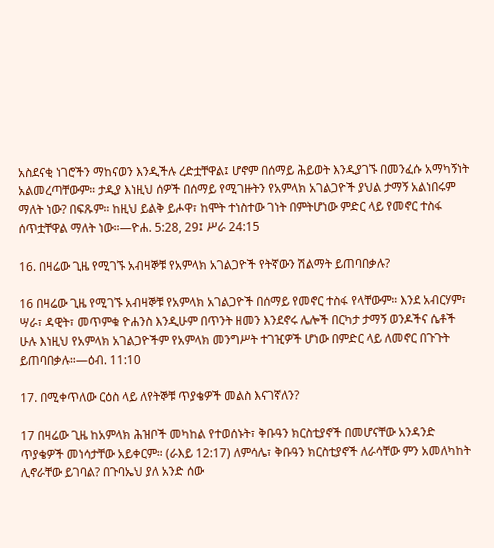አስደናቂ ነገሮችን ማከናወን እንዲችሉ ረድቷቸዋል፤ ሆኖም በሰማይ ሕይወት እንዲያገኙ በመንፈሱ አማካኝነት አልመረጣቸውም። ታዲያ እነዚህ ሰዎች በሰማይ የሚገዙትን የአምላክ አገልጋዮች ያህል ታማኝ አልነበሩም ማለት ነው? በፍጹም። ከዚህ ይልቅ ይሖዋ፣ ከሞት ተነስተው ገነት በምትሆነው ምድር ላይ የመኖር ተስፋ ሰጥቷቸዋል ማለት ነው።—ዮሐ. 5:28, 29፤ ሥራ 24:15

16. በዛሬው ጊዜ የሚገኙ አብዛኞቹ የአምላክ አገልጋዮች የትኛውን ሽልማት ይጠባበቃሉ?

16 በዛሬው ጊዜ የሚገኙ አብዛኞቹ የአምላክ አገልጋዮች በሰማይ የመኖር ተስፋ የላቸውም። እንደ አብርሃም፣ ሣራ፣ ዳዊት፣ መጥምቁ ዮሐንስ እንዲሁም በጥንት ዘመን እንደኖሩ ሌሎች በርካታ ታማኝ ወንዶችና ሴቶች ሁሉ እነዚህ የአምላክ አገልጋዮችም የአምላክ መንግሥት ተገዢዎች ሆነው በምድር ላይ ለመኖር በጉጉት ይጠባበቃሉ።—ዕብ. 11:10

17. በሚቀጥለው ርዕስ ላይ ለየትኞቹ ጥያቄዎች መልስ እናገኛለን?

17 በዛሬው ጊዜ ከአምላክ ሕዝቦች መካከል የተወሰኑት፣ ቅቡዓን ክርስቲያኖች በመሆናቸው አንዳንድ ጥያቄዎች መነሳታቸው አይቀርም። (ራእይ 12:17) ለምሳሌ፣ ቅቡዓን ክርስቲያኖች ለራሳቸው ምን አመለካከት ሊኖራቸው ይገባል? በጉባኤህ ያለ አንድ ሰው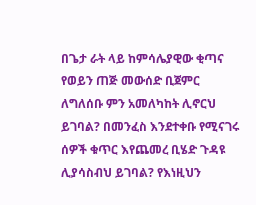በጌታ ራት ላይ ከምሳሌያዊው ቂጣና የወይን ጠጅ መውሰድ ቢጀምር ለግለሰቡ ምን አመለካከት ሊኖርህ ይገባል? በመንፈስ እንደተቀቡ የሚናገሩ ሰዎች ቁጥር እየጨመረ ቢሄድ ጉዳዩ ሊያሳስብህ ይገባል? የእነዚህን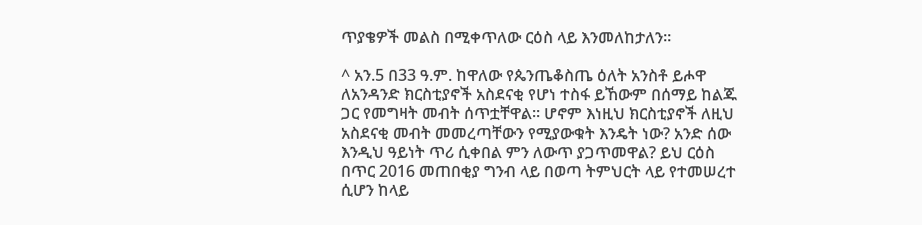ጥያቄዎች መልስ በሚቀጥለው ርዕስ ላይ እንመለከታለን።

^ አን.5 በ33 ዓ.ም. ከዋለው የጴንጤቆስጤ ዕለት አንስቶ ይሖዋ ለአንዳንድ ክርስቲያኖች አስደናቂ የሆነ ተስፋ ይኸውም በሰማይ ከልጁ ጋር የመግዛት መብት ሰጥቷቸዋል። ሆኖም እነዚህ ክርስቲያኖች ለዚህ አስደናቂ መብት መመረጣቸውን የሚያውቁት እንዴት ነው? አንድ ሰው እንዲህ ዓይነት ጥሪ ሲቀበል ምን ለውጥ ያጋጥመዋል? ይህ ርዕስ በጥር 2016 መጠበቂያ ግንብ ላይ በወጣ ትምህርት ላይ የተመሠረተ ሲሆን ከላይ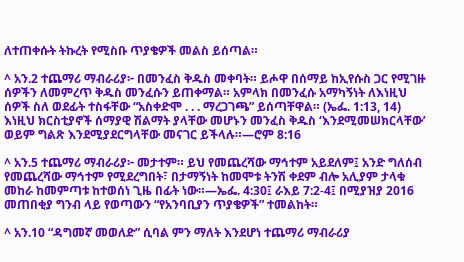ለተጠቀሱት ትኩረት የሚስቡ ጥያቄዎች መልስ ይሰጣል።

^ አን.2 ተጨማሪ ማብራሪያ፦ በመንፈስ ቅዱስ መቀባት። ይሖዋ በሰማይ ከኢየሱስ ጋር የሚገዙ ሰዎችን ለመምረጥ ቅዱስ መንፈሱን ይጠቀማል። አምላክ በመንፈሱ አማካኝነት ለእነዚህ ሰዎች ስለ ወደፊት ተስፋቸው “አስቀድሞ . . . ማረጋገጫ” ይሰጣቸዋል። (ኤፌ. 1:13, 14) እነዚህ ክርስቲያኖች ሰማያዊ ሽልማት ያላቸው መሆኑን መንፈስ ቅዱስ ‘እንደሚመሠክርላቸው’ ወይም ግልጽ እንደሚያደርግላቸው መናገር ይችላሉ።—ሮም 8:16

^ አን.5 ተጨማሪ ማብራሪያ፦ መታተም። ይህ የመጨረሻው ማኅተም አይደለም፤ አንድ ግለሰብ የመጨረሻው ማኅተም የሚደረግበት፣ በታማኝነት ከመሞቱ ትንሽ ቀደም ብሎ አሊያም ታላቁ መከራ ከመምጣቱ ከተወሰነ ጊዜ በፊት ነው።—ኤፌ. 4:30፤ ራእይ 7:2-4፤ በሚያዝያ 2016 መጠበቂያ ግንብ ላይ የወጣውን “የአንባቢያን ጥያቄዎች” ተመልከት።

^ አን.10 “ዳግመኛ መወለድ” ሲባል ምን ማለት እንደሆነ ተጨማሪ ማብራሪያ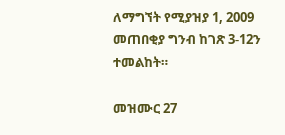ለማግኘት የሚያዝያ 1, 2009 መጠበቂያ ግንብ ከገጽ 3-12ን ተመልከት።

መዝሙር 27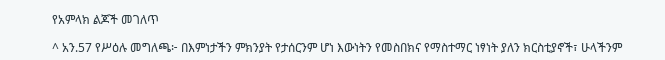የአምላክ ልጆች መገለጥ

^ አን.57 የሥዕሉ መግለጫ፦ በእምነታችን ምክንያት የታሰርንም ሆነ እውነትን የመስበክና የማስተማር ነፃነት ያለን ክርስቲያኖች፣ ሁላችንም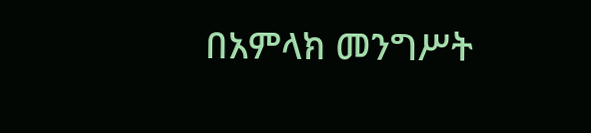በአምላክ መንግሥት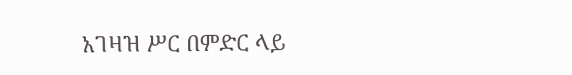አገዛዝ ሥር በምድር ላይ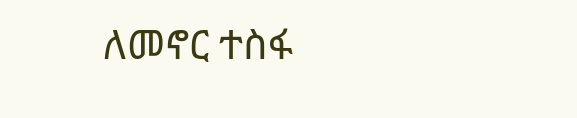ለመኖር ተስፋ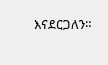እናደርጋለን።